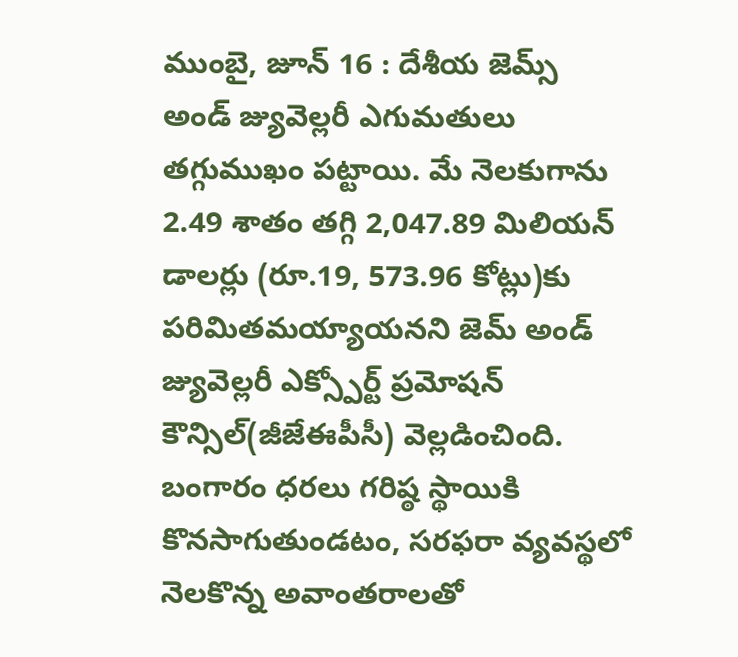ముంబై, జూన్ 16 : దేశీయ జెమ్స్ అండ్ జ్యువెల్లరీ ఎగుమతులు తగ్గుముఖం పట్టాయి. మే నెలకుగాను 2.49 శాతం తగ్గి 2,047.89 మిలియన్ డాలర్లు (రూ.19, 573.96 కోట్లు)కు పరిమితమయ్యాయనని జెమ్ అండ్ జ్యువెల్లరీ ఎక్స్పోర్ట్ ప్రమోషన్ కౌన్సిల్(జీజేఈపీసీ) వెల్లడించింది. బంగారం ధరలు గరిష్ఠ స్థాయికి కొనసాగుతుండటం, సరఫరా వ్యవస్థలో నెలకొన్న అవాంతరాలతో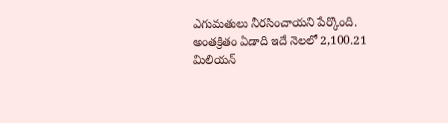ఎగుమతులు నీరసించాయని పేర్కొంది.
అంతక్రితం ఏడాది ఇదే నెలలో 2,100.21 మిలియన్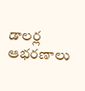డాలర్ల ఆభరణాలు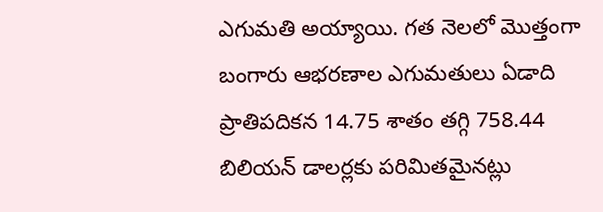ఎగుమతి అయ్యాయి. గత నెలలో మొత్తంగా బంగారు ఆభరణాల ఎగుమతులు ఏడాది ప్రాతిపదికన 14.75 శాతం తగ్గి 758.44 బిలియన్ డాలర్లకు పరిమితమైనట్లు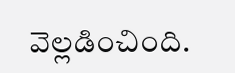వెల్లడించింది.